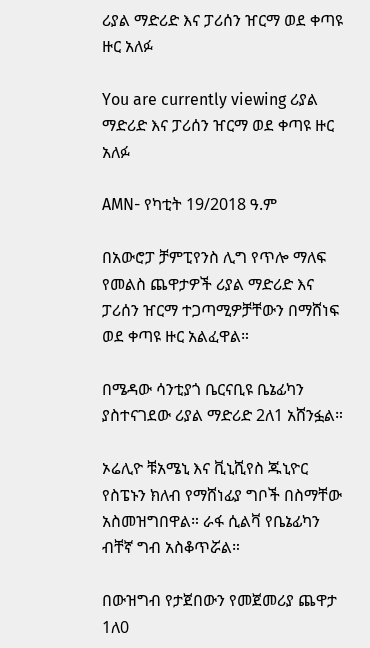ሪያል ማድሪድ እና ፓሪሰን ዠርማ ወደ ቀጣዩ ዙር አለፉ

You are currently viewing ሪያል ማድሪድ እና ፓሪሰን ዠርማ ወደ ቀጣዩ ዙር አለፉ

AMN- የካቲት 19/2018 ዓ.ም

በአውሮፓ ቻምፒየንስ ሊግ የጥሎ ማለፍ የመልስ ጨዋታዎች ሪያል ማድሪድ እና ፓሪሰን ዠርማ ተጋጣሚዎቻቸውን በማሸነፍ ወደ ቀጣዩ ዙር አልፈዋል።

በሜዳው ሳንቲያጎ ቤርናቢዩ ቤኔፊካን ያስተናገደው ሪያል ማድሪድ 2ለ1 አሸንፏል።

ኦሬሊዮ ቹአሜኒ እና ቪኒሺየስ ጁኒዮር የስፔኑን ክለብ የማሸነፊያ ግቦች በስማቸው አስመዝግበዋል። ራፋ ሲልቫ የቤኔፊካን ብቸኛ ግብ አስቆጥሯል።

በውዝግብ የታጀበውን የመጀመሪያ ጨዋታ 1ለ0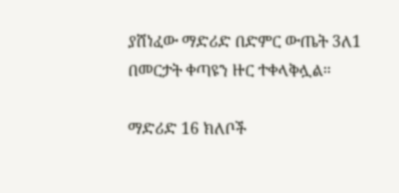ያሸነፈው ማድሪድ በድምር ውጤት 3ለ1 በመርታት ቀጣዩን ዙር ተቀላቅሏል።

ማድሪድ 16 ክለቦች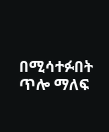በሚሳተፉበት ጥሎ ማለፍ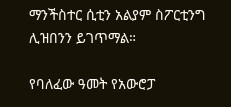ማንችስተር ሲቲን አልያም ስፖርቲንግ ሊዝበንን ይገጥማል።

የባለፈው ዓመት የአውሮፓ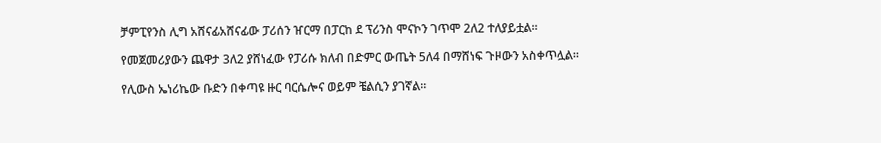ቻምፒየንስ ሊግ አሸናፊአሸናፊው ፓሪሰን ዠርማ በፓርከ ደ ፕሪንስ ሞናኮን ገጥሞ 2ለ2 ተለያይቷል።

የመጀመሪያውን ጨዋታ 3ለ2 ያሸነፈው የፓሪሱ ክለብ በድምር ውጤት 5ለ4 በማሸነፍ ጉዞውን አስቀጥሏል።

የሊውስ ኤነሪኬው ቡድን በቀጣዩ ዙር ባርሴሎና ወይም ቼልሲን ያገኛል።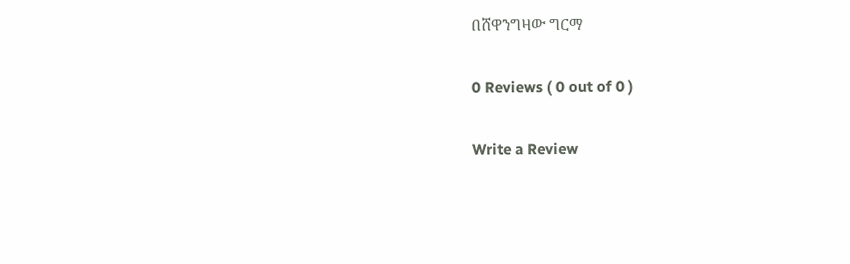በሸዋንግዛው ግርማ

0 Reviews ( 0 out of 0 )

Write a Review